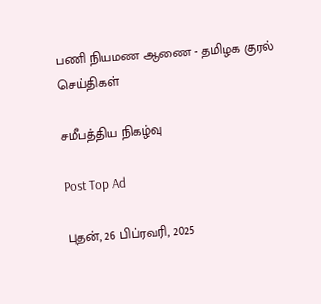பணி நியமண ஆணை - தமிழக குரல் செய்திகள்

சமீபத்திய நிகழ்வு

Post Top Ad

புதன், 26 பிப்ரவரி, 2025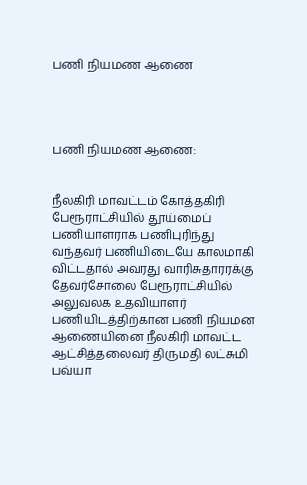பணி நியமண ஆணை




பணி நியமண ஆணை:


நீலகிரி மாவட்டம் கோத்தகிரி பேரூராட்சியில் தூய்மைப் பணியாளராக பணிபுரிந்து வந்தவர் பணியிடையே காலமாகி விட்டதால் அவரது வாரிசுதாரரக்கு தேவர்சோலை பேரூராட்சியில் அலுவலக உதவியாளர் பணியிடத்திற்கான பணி நியமன ஆணையினை நீலகிரி மாவட்ட ஆட்சித்தலைவர் திருமதி லட்சுமி பவ்யா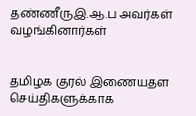தண்ணீருஇ.ஆ.ப அவர்கள் வழங்கினார்கள்


தமிழக குரல் இணையதள செய்திகளுக்காக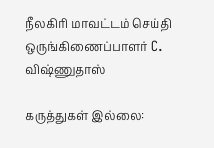நீலகிரி மாவட்டம் செய்தி ஒருங்கிணைப்பாளர் C. விஷ்ணுதாஸ்

கருத்துகள் இல்லை: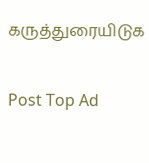கருத்துரையிடுக

Post Top Ad